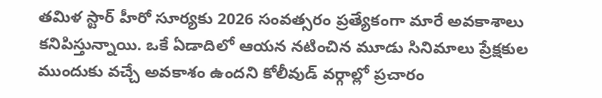తమిళ స్టార్ హీరో సూర్యకు 2026 సంవత్సరం ప్రత్యేకంగా మారే అవకాశాలు కనిపిస్తున్నాయి. ఒకే ఏడాదిలో ఆయన నటించిన మూడు సినిమాలు ప్రేక్షకుల ముందుకు వచ్చే అవకాశం ఉందని కోలీవుడ్ వర్గాల్లో ప్రచారం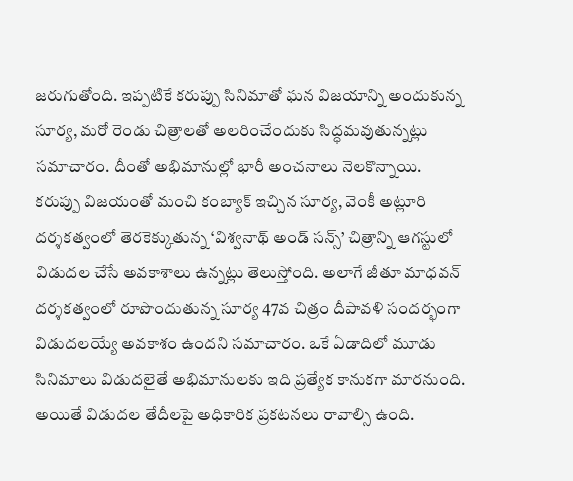జరుగుతోంది. ఇప్పటికే కరుప్పు సినిమాతో ఘన విజయాన్ని అందుకున్న సూర్య, మరో రెండు చిత్రాలతో అలరించేందుకు సిద్ధమవుతున్నట్లు సమాచారం. దీంతో అభిమానుల్లో భారీ అంచనాలు నెలకొన్నాయి.
కరుప్పు విజయంతో మంచి కంబ్యాక్ ఇచ్చిన సూర్య, వెంకీ అట్లూరి దర్శకత్వంలో తెరకెక్కుతున్న ‘విశ్వనాథ్ అండ్ సన్స్’ చిత్రాన్ని ఆగస్టులో విడుదల చేసే అవకాశాలు ఉన్నట్లు తెలుస్తోంది. అలాగే జీతూ మాధవన్ దర్శకత్వంలో రూపొందుతున్న సూర్య 47వ చిత్రం దీపావళి సందర్భంగా విడుదలయ్యే అవకాశం ఉందని సమాచారం. ఒకే ఏడాదిలో మూడు సినిమాలు విడుదలైతే అభిమానులకు ఇది ప్రత్యేక కానుకగా మారనుంది. అయితే విడుదల తేదీలపై అధికారిక ప్రకటనలు రావాల్సి ఉంది.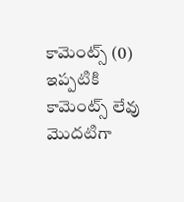కామెంట్స్ (0)
ఇప్పటికి కామెంట్స్ లేవు
మొదటిగా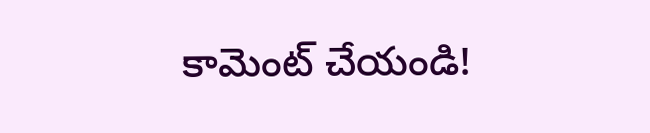కామెంట్ చేయండి!